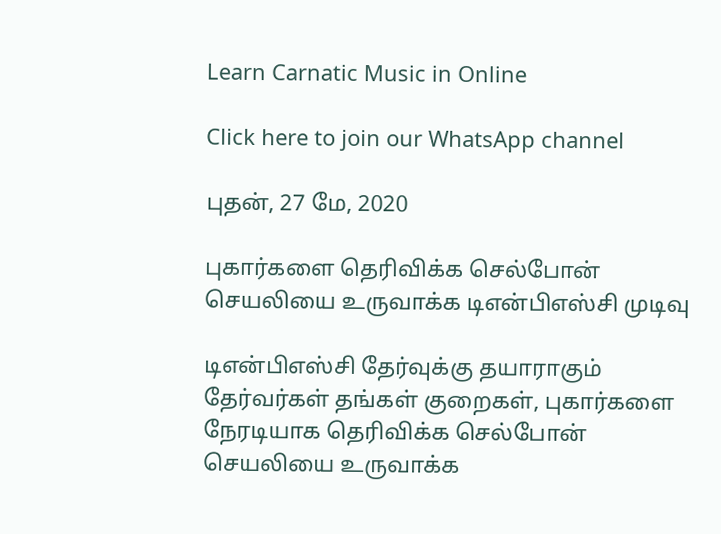Learn Carnatic Music in Online

Click here to join our WhatsApp channel

புதன், 27 மே, 2020

புகார்களை தெரிவிக்க செல்போன் செயலியை உருவாக்க டிஎன்பிஎஸ்சி முடிவு

டிஎன்பிஎஸ்சி தேர்வுக்கு தயாராகும் தேர்வர்கள் தங்கள் குறைகள், புகார்களை நேரடியாக தெரிவிக்க செல்போன் செயலியை உருவாக்க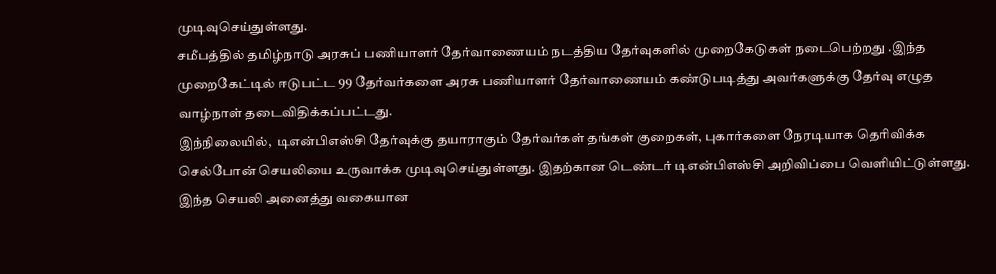முடிவுசெய்துள்ளது.
சமீபத்தில் தமிழ்நாடு அரசுப் பணியாளர் தேர்வாணையம் நடத்திய தேர்வுகளில் முறைகேடுகள் நடைபெற்றது .இந்த முறைகேட்டில் ஈடுபட்ட 99 தேர்வர்களை அரசு பணியாளர் தேர்வாணையம் கண்டுபடித்து அவர்களுக்கு தேர்வு எழுத வாழ்நாள் தடைவிதிக்கப்பட்டது.
இந்நிலையில்,  டிஎன்பிஎஸ்சி தேர்வுக்கு தயாராகும் தேர்வர்கள் தங்கள் குறைகள், புகார்களை நேரடியாக தெரிவிக்க செல்போன் செயலியை உருவாக்க முடிவுசெய்துள்ளது. இதற்கான டெண்டர் டிஎன்பிஎஸ்சி அறிவிப்பை வெளியிட்டுள்ளது.
இந்த செயலி அனைத்து வகையான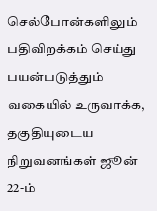செல்போன்களிலும் பதிவிறக்கம் செய்து பயன்படுத்தும் வகையில் உருவாக்க, தகுதியுடைய நிறுவனங்கள் ஜூன் 22-ம்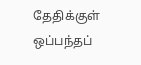தேதிக்குள் ஒப்பந்தப்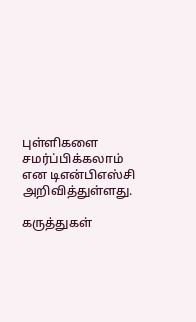புள்ளிகளை சமர்ப்பிக்கலாம் என டிஎன்பிஎஸ்சி அறிவித்துள்ளது.

கருத்துகள்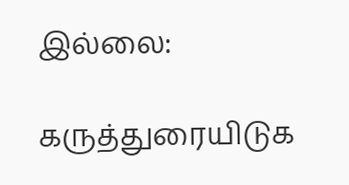இல்லை:

கருத்துரையிடுக